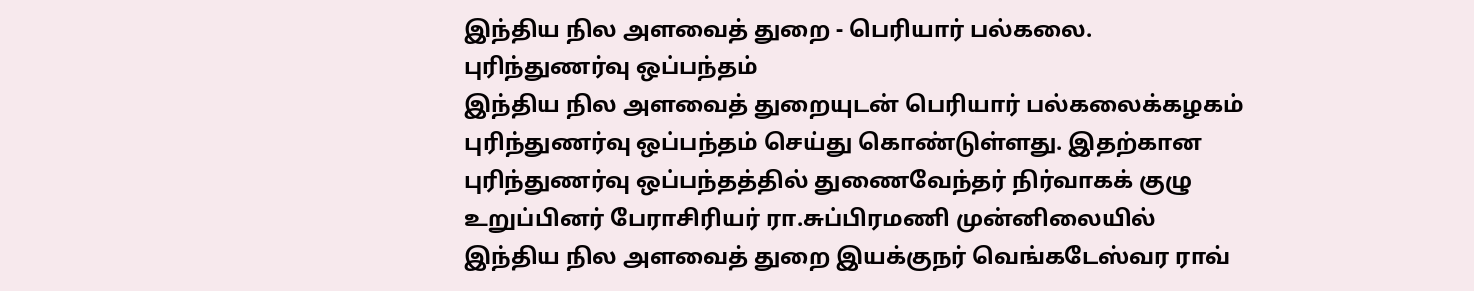இந்திய நில அளவைத் துறை - பெரியார் பல்கலை. புரிந்துணர்வு ஒப்பந்தம்
இந்திய நில அளவைத் துறையுடன் பெரியார் பல்கலைக்கழகம் புரிந்துணர்வு ஒப்பந்தம் செய்து கொண்டுள்ளது. இதற்கான புரிந்துணர்வு ஒப்பந்தத்தில் துணைவேந்தர் நிர்வாகக் குழு உறுப்பினர் பேராசிரியர் ரா.சுப்பிரமணி முன்னிலையில் இந்திய நில அளவைத் துறை இயக்குநர் வெங்கடேஸ்வர ராவ்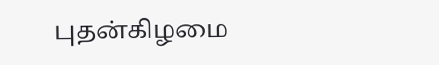புதன்கிழமை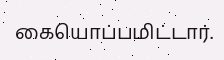கையொப்பமிட்டார்.